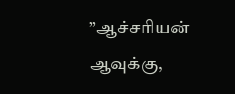”ஆச்சரியன் ஆவுக்கு,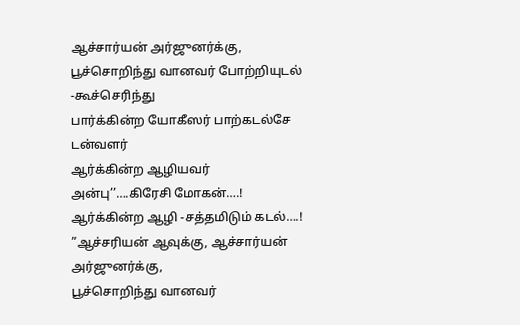ஆச்சார்யன் அர்ஜுனர்க்கு,
பூச்சொறிந்து வானவர் போற்றியுடல் -கூச்செரிந்து
பார்க்கின்ற யோகீஸர் பாற்கடல்சே டன்வளர்
ஆர்க்கின்ற ஆழியவர் அன்பு’’….கிரேசி மோகன்….!
ஆர்க்கின்ற ஆழி -சத்தமிடும் கடல்….!
”ஆச்சரியன் ஆவுக்கு, ஆச்சார்யன் அர்ஜுனர்க்கு,
பூச்சொறிந்து வானவர்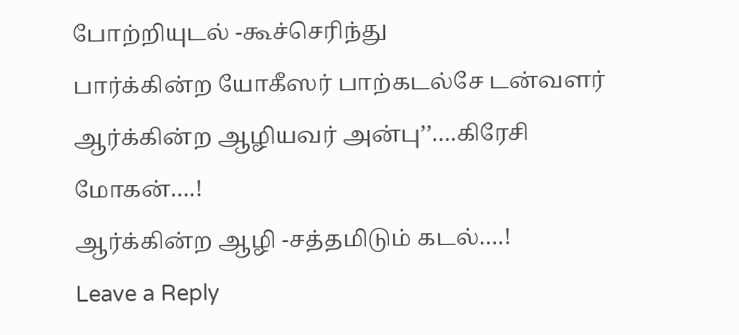போற்றியுடல் -கூச்செரிந்து
பார்க்கின்ற யோகீஸர் பாற்கடல்சே டன்வளர்
ஆர்க்கின்ற ஆழியவர் அன்பு’’….கிரேசி மோகன்….!
ஆர்க்கின்ற ஆழி -சத்தமிடும் கடல்….!
Leave a Reply